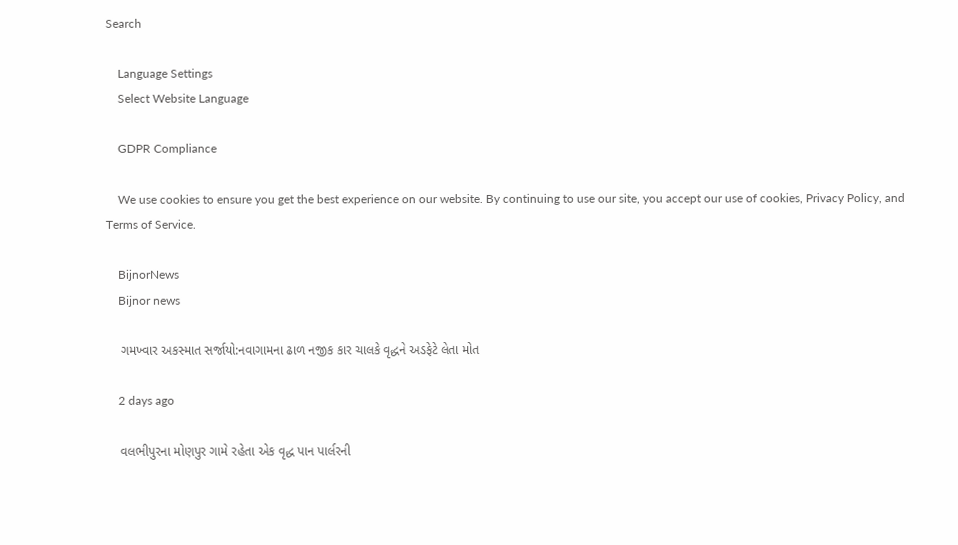Search

    Language Settings
    Select Website Language

    GDPR Compliance

    We use cookies to ensure you get the best experience on our website. By continuing to use our site, you accept our use of cookies, Privacy Policy, and Terms of Service.

    BijnorNews
    Bijnor news

    ગમખ્વાર અકસ્માત સર્જાયો:નવાગામના ઢાળ નજીક કાર ચાલકે વૃદ્ધને અડફેટે લેતા મોત

    2 days ago

    વલભીપુરના મોણપુર ગામે રહેતા એક વૃદ્ધ પાન પાર્લરની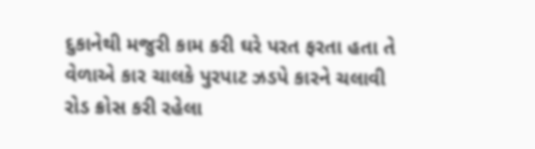દુકાનેથી મજુરી કામ કરી ઘરે પરત ફરતા હતા તે વેળાએ કાર ચાલકે પુરપાટ ઝડપે કારને ચલાવી રોડ ક્રોસ કરી રહેલા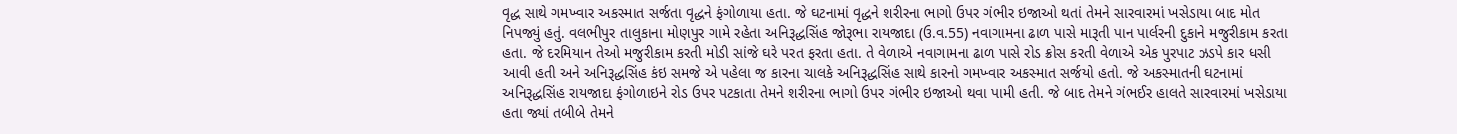વૃદ્ધ સાથે ગમખ્વાર અકસ્માત સર્જતા વૃદ્ધને ફંગોળાયા હતા. જે ઘટનામાં વૃદ્ધને શરીરના ભાગો ઉપર ગંભીર ઇજાઓ થતાં તેમને સારવારમાં ખસેડાયા બાદ મોત નિપજ્યું હતું. વલભીપુર તાલુકાના મોણપુર ગામે રહેતા અનિરૂદ્ધસિંહ જોરૂભા રાયજાદા (ઉ.વ.55) નવાગામના ઢાળ પાસે મારૂતી પાન પાર્લરની દુકાને મજુરીકામ કરતા હતા. જે દરમિયાન તેઓ મજુરીકામ કરતી મોડી સાંજે ઘરે પરત ફરતા હતા. તે વેળાએ નવાગામના ઢાળ પાસે રોડ ક્રોસ કરતી વેળાએ એક પુરપાટ ઝડપે કાર ધસી આવી હતી અને અનિરૂદ્ધસિંહ કંઇ સમજે એ પહેલા જ કારના ચાલકે અનિરૂદ્ધસિંહ સાથે કારનો ગમખ્વાર અકસ્માત સર્જયો હતો. જે અકસ્માતની ઘટનામાં અનિરૂદ્ધસિંહ રાયજાદા ફંગોળાઇને રોડ ઉપર પટકાતા તેમને શરીરના ભાગો ઉપર ગંભીર ઇજાઓ થવા પામી હતી. જે બાદ તેમને ગંભઈર હાલતે સારવારમાં ખસેડાયા હતા જ્યાં તબીબે તેમને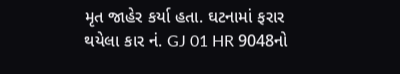મૃત જાહેર કર્યા હતા. ઘટનામાં ફરાર થયેલા કાર નં. GJ 01 HR 9048નો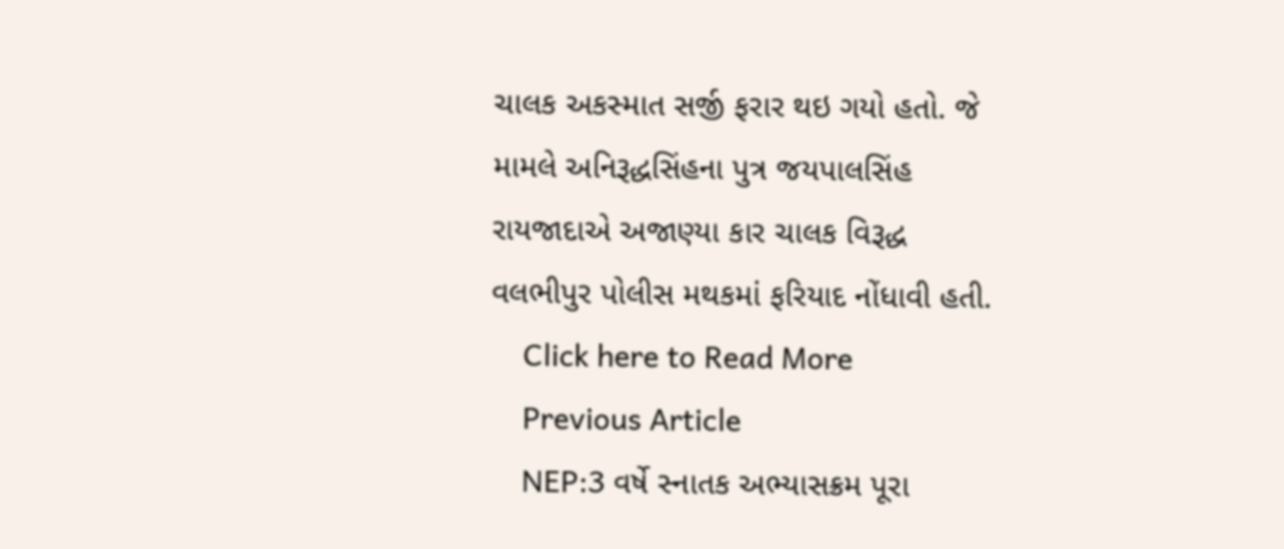ચાલક અકસ્માત સર્જી ફરાર થઇ ગયો હતો. જે મામલે અનિરૂદ્ધસિંહના પુત્ર જયપાલસિંહ રાયજાદાએ અજાણ્યા કાર ચાલક વિરૂદ્ધ વલભીપુર પોલીસ મથકમાં ફરિયાદ નોંધાવી હતી.
    Click here to Read More
    Previous Article
    NEP:3 વર્ષે સ્નાતક અભ્યાસક્રમ પૂરા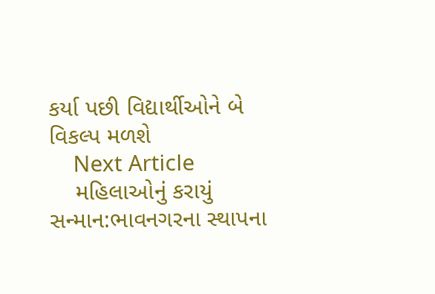કર્યા પછી વિદ્યાર્થીઓને બે વિકલ્પ મળશે
    Next Article
    મહિલાઓનું કરાયું સન્માન:ભાવનગરના સ્થાપના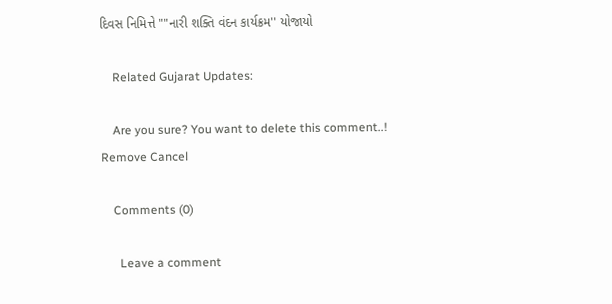દિવસ નિમિત્તે ""નારી શક્તિ વંદન કાર્યક્રમ'' યોજાયો

    Related Gujarat Updates:

    Are you sure? You want to delete this comment..! Remove Cancel

    Comments (0)

      Leave a comment